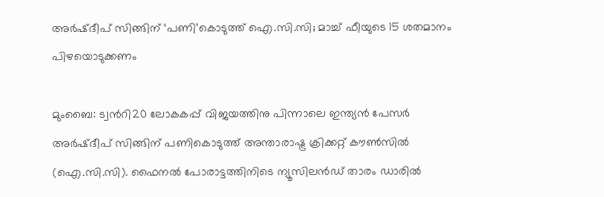അർഷ്ദീപ് സിങ്ങിന് ‘പണി’കൊടുത്ത് ഐ.സി.സി; മാച്ച് ഫീയുടെ 15 ശതമാനം പിഴയൊടുക്കണം

മുംബൈ: ട്വന്‍റി20 ലോകകപ്പ് വിജയത്തിനു പിന്നാലെ ഇന്ത്യൻ പേസർ അർഷ്ദീപ് സിങ്ങിന് പണികൊടുത്ത് അന്താരാഷ്ട്ര ക്രിക്കറ്റ് കൗൺസിൽ (ഐ.സി.സി). ഫൈനൽ പോരാട്ടത്തിനിടെ ന്യൂസിലൻഡ് താരം ഡാരിൽ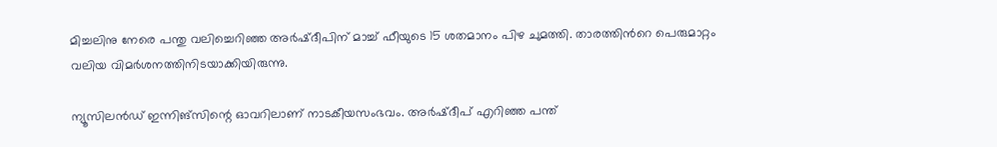മിച്ചലിനു നേരെ പന്തു വലിച്ചെറിഞ്ഞ അർഷ്ദീപിന് മാച്ച് ഫീയുടെ 15 ശതമാനം പിഴ ചുമത്തി. താരത്തിന്‍റെ പെരുമാറ്റം വലിയ വിമർശനത്തിനിടയാക്കിയിരുന്നു.

ന്യൂസിലൻഡ് ഇന്നിങ്സിന്റെ ഓവറിലാണ് നാടകീയസംഭവം. അർഷ്ദീപ് എറിഞ്ഞ പന്ത്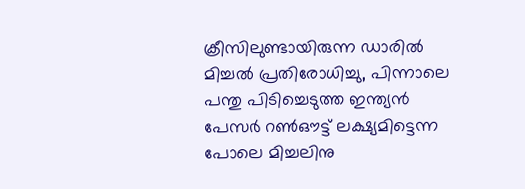ക്രീസിലുണ്ടായിരുന്ന ഡാരിൽ മിച്ചൽ പ്രതിരോധിച്ചു, പിന്നാലെ പന്തു പിടിച്ചെടുത്ത ഇന്ത്യൻ പേസർ റൺഔട്ട് ലക്ഷ്യമിട്ടെന്ന പോലെ മിച്ചലിനു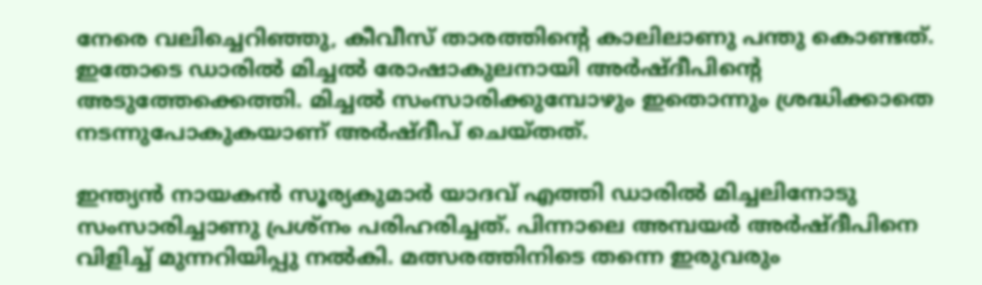നേരെ വലിച്ചെറിഞ്ഞു, കീവീസ് താരത്തിന്‍റെ കാലിലാണു പന്തു കൊണ്ടത്. ഇതോടെ ‍ഡാരിൽ മിച്ചൽ രോഷാകുലനായി അർഷ്ദീപിന്‍റെ അടുത്തേക്കെത്തി. മിച്ചൽ സംസാരിക്കുമ്പോഴും ഇതൊന്നും ശ്രദ്ധിക്കാതെ നടന്നുപോകുകയാണ് അര്‍ഷ്ദീപ് ചെയ്തത്.

ഇന്ത്യൻ നായകൻ സൂര്യകുമാർ യാദവ് എത്തി ഡാരിൽ മിച്ചലിനോടു സംസാരിച്ചാണു പ്രശ്നം പരിഹരിച്ചത്. പിന്നാലെ അമ്പയർ അർഷ്ദീപിനെ വിളിച്ച് മുന്നറിയിപ്പു നൽകി. മത്സരത്തിനിടെ തന്നെ ഇരുവരും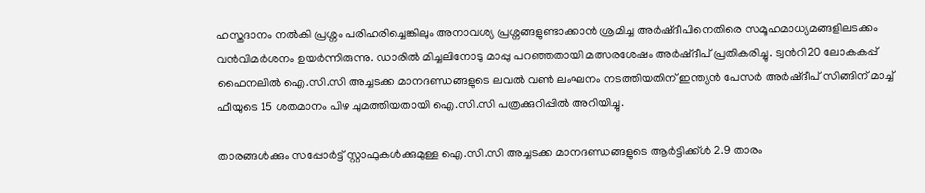ഹസ്തദാനം നൽകി പ്രശ്നം പരിഹരിച്ചെങ്കിലും അനാവശ്യ പ്രശ്നങ്ങളുണ്ടാക്കാൻ ശ്രമിച്ച അർഷ്ദീപിനെതിരെ സമൂഹമാധ്യമങ്ങളിലടക്കം വൻവിമർശനം ഉയർന്നിരുന്നു. ഡാരിൽ മിച്ചലിനോടു മാപ്പു പറഞ്ഞതായി മത്സരശേഷം അർഷ്ദീപ് പ്രതികരിച്ചു. ട്വന്‍റി20 ലോകകപ്പ് ഫൈനലിൽ ഐ.സി.സി അച്ചടക്ക മാനദണ്ഡങ്ങളുടെ ലവൽ വൺ ലംഘനം നടത്തിയതിന് ഇന്ത്യൻ പേസർ അർഷ്ദീപ് സിങ്ങിന് മാച്ച് ഫീയുടെ 15 ശതമാനം പിഴ ചുമത്തിയതായി ഐ.സി.സി പത്രക്കുറിപ്പിൽ അറിയിച്ചു.

താരങ്ങൾക്കും സപ്പോർട്ട് സ്റ്റാഫുകൾക്കുമുള്ള ഐ.സി.സി അച്ചടക്ക മാനദണ്ഡങ്ങളുടെ ആർട്ടിക്ക്ൾ 2.9 താരം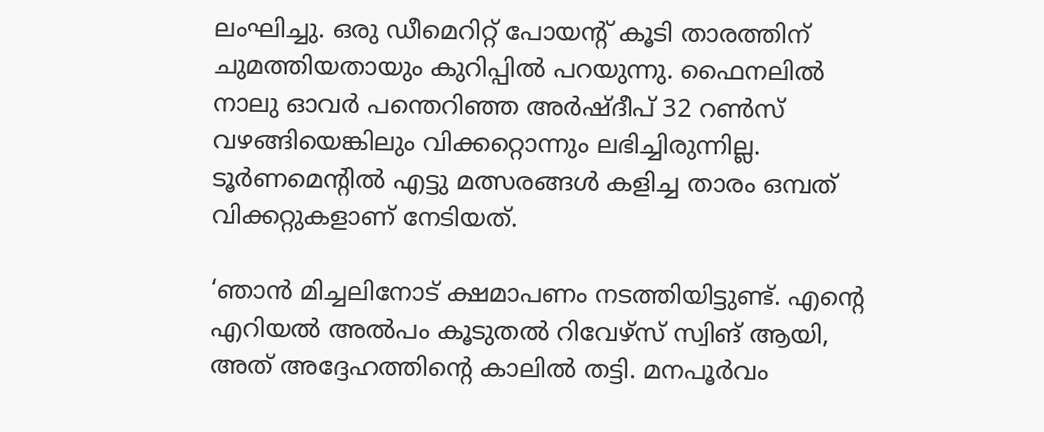ലംഘിച്ചു. ഒരു ഡീമെറിറ്റ് പോയന്‍റ് കൂടി താരത്തിന് ചുമത്തിയതായും കുറിപ്പിൽ പറയുന്നു. ഫൈനലിൽ നാലു ഓവർ പന്തെറിഞ്ഞ അർ‌ഷ്ദീപ് 32 റൺസ് വഴങ്ങിയെങ്കിലും വിക്കറ്റൊന്നും ലഭിച്ചിരുന്നില്ല. ടൂർണമെന്റില്‍ എട്ടു മത്സരങ്ങൾ കളിച്ച താരം ഒമ്പത് വിക്കറ്റുകളാണ് നേടിയത്.

‘ഞാൻ മിച്ചലിനോട് ക്ഷമാപണം നടത്തിയിട്ടുണ്ട്. എന്റെ എറിയൽ അൽപം കൂടുതൽ റിവേഴ്സ് സ്വിങ് ആയി, അത് അദ്ദേഹത്തിന്റെ കാലിൽ തട്ടി. മനപൂർവം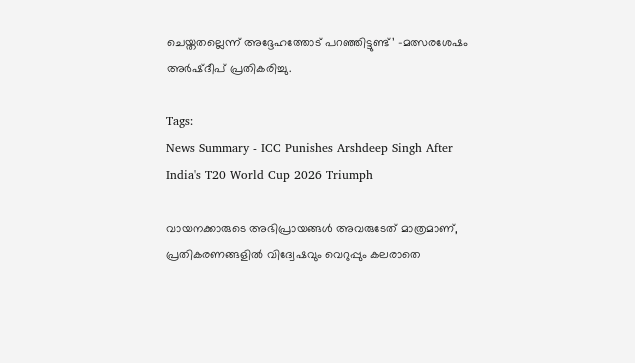ചെയ്തതല്ലെന്ന് അദ്ദേഹത്തോട് പറഞ്ഞിട്ടുണ്ട്’ -മത്സരശേഷം അർഷ്ദീപ് പ്രതികരിച്ചു.

Tags:
News Summary - ICC Punishes Arshdeep Singh After India's T20 World Cup 2026 Triumph

വായനക്കാരുടെ അഭിപ്രായങ്ങള്‍ അവരുടേത് മാത്രമാണ്, പ്രതികരണങ്ങളിൽ വിദ്വേഷവും വെറുപ്പും കലരാതെ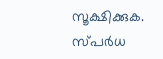സൂക്ഷിക്കുക. സ്പർധ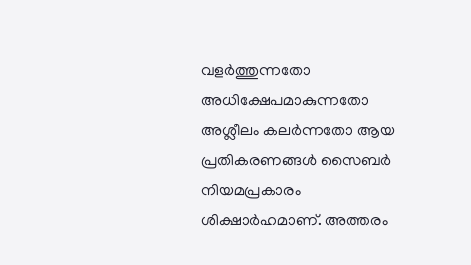വളർത്തുന്നതോ അധിക്ഷേപമാകുന്നതോ അശ്ലീലം കലർന്നതോ ആയ പ്രതികരണങ്ങൾ സൈബർ നിയമപ്രകാരം ശിക്ഷാർഹമാണ്. അത്തരം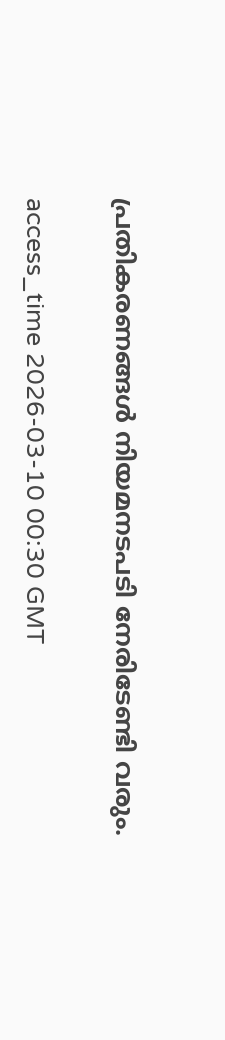പ്രതികരണങ്ങൾ നിയമനടപടി നേരിടേണ്ടി വരും.

access_time 2026-03-10 00:30 GMT